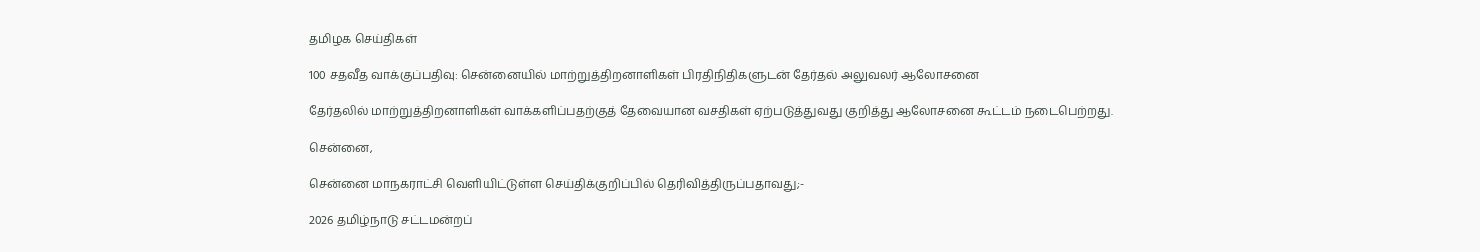தமிழக செய்திகள்

100 சதவீத வாக்குப்பதிவு: சென்னையில் மாற்றுத்திறனாளிகள் பிரதிநிதிகளுடன் தேர்தல் அலுவலர் ஆலோசனை

தேர்தலில் மாற்றுத்திறனாளிகள் வாக்களிப்பதற்குத் தேவையான வசதிகள் ஏற்படுத்துவது குறித்து ஆலோசனை கூட்டம் நடைபெற்றது.

சென்னை,

சென்னை மாநகராட்சி வெளியிட்டுள்ள செய்திக்குறிப்பில் தெரிவித்திருப்பதாவது;-

2026 தமிழ்நாடு சட்டமன்றப்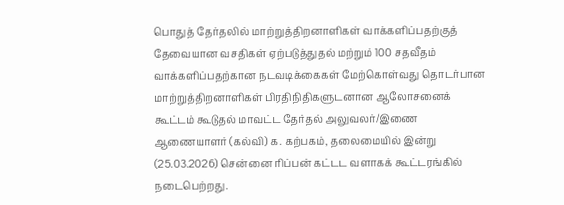பொதுத் தேர்தலில் மாற்றுத்திறனாளிகள் வாக்களிப்பதற்குத் தேவையான வசதிகள் ஏற்படுத்துதல் மற்றும் 100 சதவீதம் வாக்களிப்பதற்கான நடவடிக்கைகள் மேற்கொள்வது தொடர்பான மாற்றுத்திறனாளிகள் பிரதிநிதிகளுடனான ஆலோசனைக் கூட்டம் கூடுதல் மாவட்ட தேர்தல் அலுவலர்/இணை ஆணையாளர் (கல்வி) க. கற்பகம், தலைமையில் இன்று (25.03.2026) சென்னை ரிப்பன் கட்டட வளாகக் கூட்டரங்கில் நடைபெற்றது.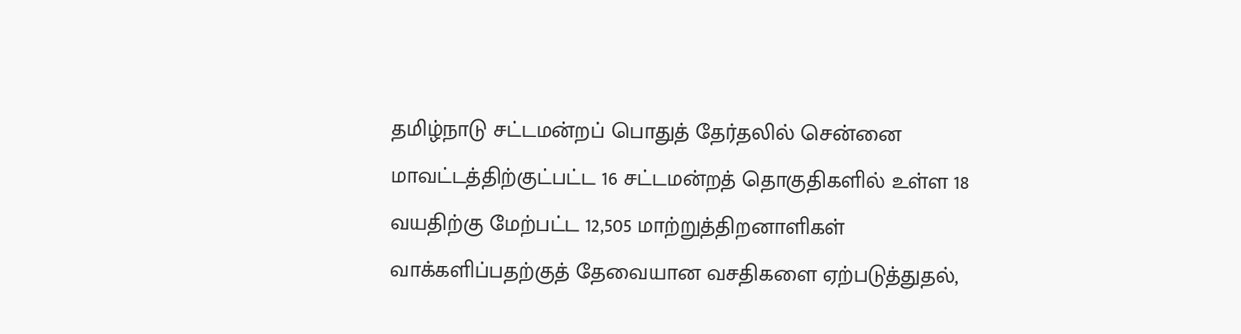தமிழ்நாடு சட்டமன்றப் பொதுத் தேர்தலில் சென்னை மாவட்டத்திற்குட்பட்ட 16 சட்டமன்றத் தொகுதிகளில் உள்ள 18 வயதிற்கு மேற்பட்ட 12,505 மாற்றுத்திறனாளிகள் வாக்களிப்பதற்குத் தேவையான வசதிகளை ஏற்படுத்துதல்,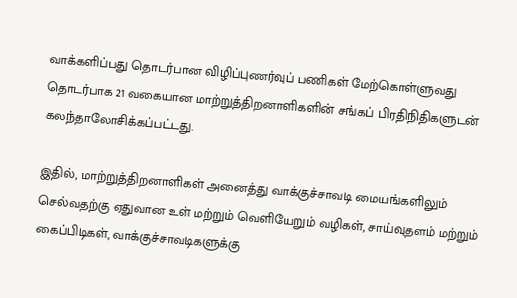வாக்களிப்பது தொடர்பான விழிப்புணர்வுப் பணிகள் மேற்கொள்ளுவது தொடர்பாக 21 வகையான மாற்றுத்திறனாளிகளின் சங்கப் பிரதிநிதிகளுடன் கலந்தாலோசிக்கப்பட்டது.

இதில், மாற்றுத்திறனாளிகள் அனைத்து வாக்குச்சாவடி மையங்களிலும் செல்வதற்கு ஏதுவான உள் மற்றும் வெளியேறும் வழிகள், சாய்வுதளம் மற்றும் கைப்பிடிகள், வாக்குச்சாவடிகளுக்கு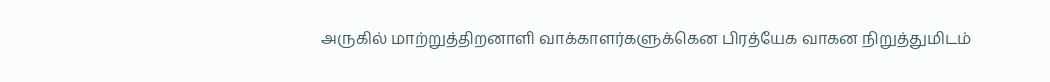அருகில் மாற்றுத்திறனாளி வாக்காளர்களுக்கென பிரத்யேக வாகன நிறுத்துமிடம்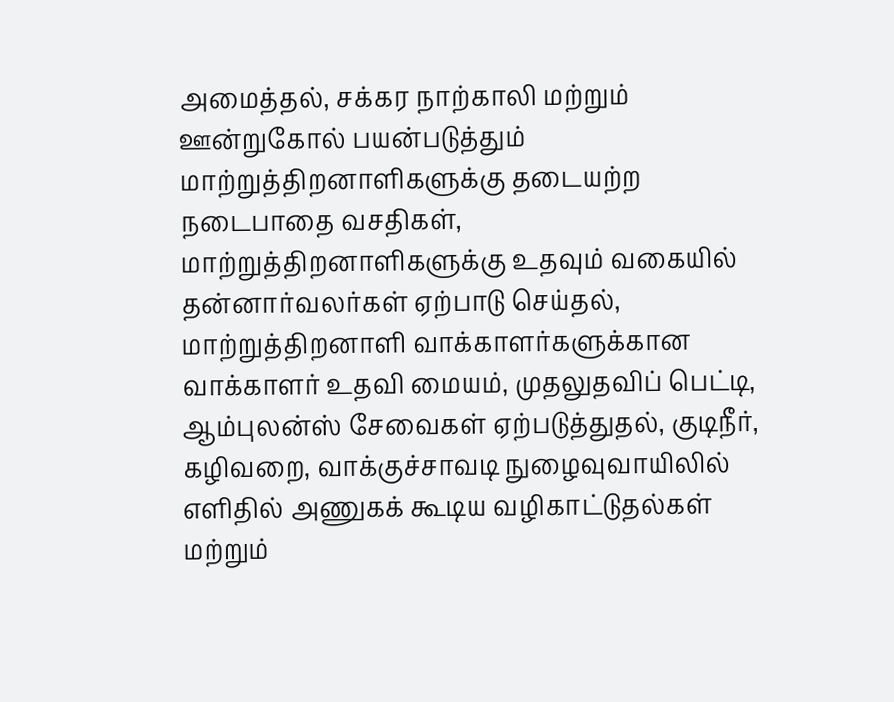அமைத்தல், சக்கர நாற்காலி மற்றும் ஊன்றுகோல் பயன்படுத்தும் மாற்றுத்திறனாளிகளுக்கு தடையற்ற நடைபாதை வசதிகள், மாற்றுத்திறனாளிகளுக்கு உதவும் வகையில் தன்னார்வலர்கள் ஏற்பாடு செய்தல், மாற்றுத்திறனாளி வாக்காளர்களுக்கான வாக்காளர் உதவி மையம், முதலுதவிப் பெட்டி, ஆம்புலன்ஸ் சேவைகள் ஏற்படுத்துதல், குடிநீர், கழிவறை, வாக்குச்சாவடி நுழைவுவாயிலில் எளிதில் அணுகக் கூடிய வழிகாட்டுதல்கள் மற்றும்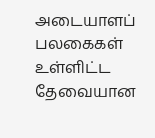அடையாளப் பலகைகள் உள்ளிட்ட தேவையான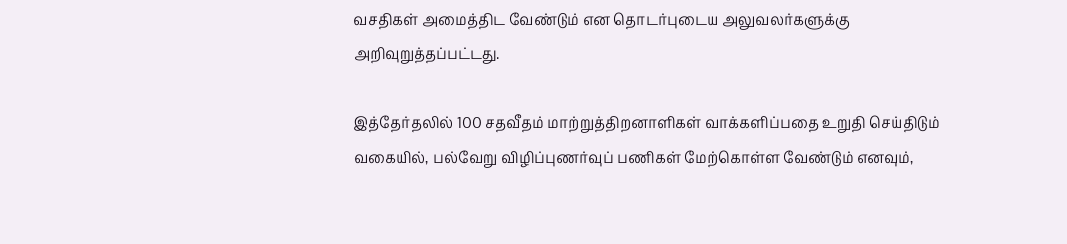வசதிகள் அமைத்திட வேண்டும் என தொடர்புடைய அலுவலர்களுக்கு அறிவுறுத்தப்பட்டது.

இத்தேர்தலில் 100 சதவீதம் மாற்றுத்திறனாளிகள் வாக்களிப்பதை உறுதி செய்திடும் வகையில், பல்வேறு விழிப்புணர்வுப் பணிகள் மேற்கொள்ள வேண்டும் எனவும்,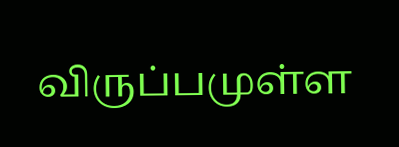விருப்பமுள்ள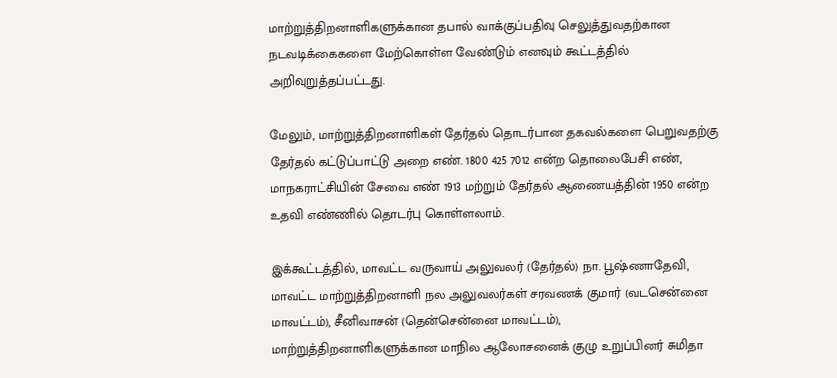மாற்றுத்திறனாளிகளுக்கான தபால் வாக்குப்பதிவு செலுத்துவதற்கான நடவடிக்கைகளை மேற்கொள்ள வேண்டும் எனவும் கூட்டத்தில் அறிவுறுத்தப்பட்டது.

மேலும், மாற்றுத்திறனாளிகள் தேர்தல் தொடர்பான தகவல்களை பெறுவதற்கு தேர்தல் கட்டுப்பாட்டு அறை எண். 1800 425 7012 என்ற தொலைபேசி எண், மாநகராட்சியின் சேவை எண் 1913 மற்றும் தேர்தல் ஆணையத்தின் 1950 என்ற உதவி எண்ணில் தொடர்பு கொள்ளலாம்.

இக்கூட்டத்தில், மாவட்ட வருவாய் அலுவலர் (தேர்தல்) நா. பூஷ்ணாதேவி, மாவட்ட மாற்றுத்திறனாளி நல அலுவலர்கள் சரவணக் குமார் (வடசென்னை மாவட்டம்), சீனிவாசன் (தென்சென்னை மாவட்டம்), மாற்றுத்திறனாளிகளுக்கான மாநில ஆலோசனைக் குழு உறுப்பினர் சுமிதா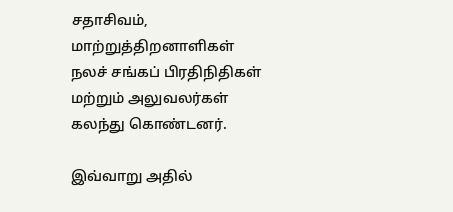சதாசிவம், மாற்றுத்திறனாளிகள் நலச் சங்கப் பிரதிநிதிகள் மற்றும் அலுவலர்கள் கலந்து கொண்டனர்.

இவ்வாறு அதில்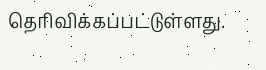தெரிவிக்கப்பட்டுள்ளது.